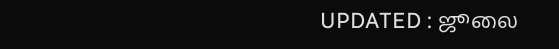UPDATED : ஜூலை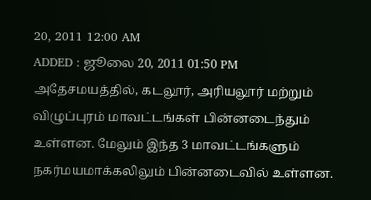20, 2011 12:00 AM
ADDED : ஜூலை 20, 2011 01:50 PM
அதேசமயத்தில், கடலூர், அரியலூர் மற்றும் விழுப்புரம் மாவட்டங்கள் பின்னடைந்தும் உள்ளன. மேலும் இந்த 3 மாவட்டங்களும் நகர்மயமாக்கலிலும் பின்னடைவில் உள்ளன.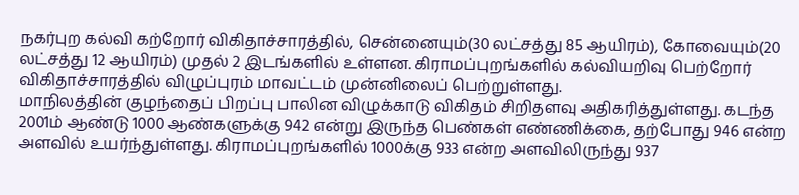நகர்புற கல்வி கற்றோர் விகிதாச்சாரத்தில், சென்னையும்(30 லட்சத்து 85 ஆயிரம்), கோவையும்(20 லட்சத்து 12 ஆயிரம்) முதல் 2 இடங்களில் உள்ளன. கிராமப்புறங்களில் கல்வியறிவு பெற்றோர் விகிதாச்சாரத்தில் விழுப்புரம் மாவட்டம் முன்னிலைப் பெற்றுள்ளது.
மாநிலத்தின் குழந்தைப் பிறப்பு பாலின விழுக்காடு விகிதம் சிறிதளவு அதிகரித்துள்ளது. கடந்த 2001ம் ஆண்டு 1000 ஆண்களுக்கு 942 என்று இருந்த பெண்கள் எண்ணிக்கை, தற்போது 946 என்ற அளவில் உயர்ந்துள்ளது. கிராமப்புறங்களில் 1000க்கு 933 என்ற அளவிலிருந்து 937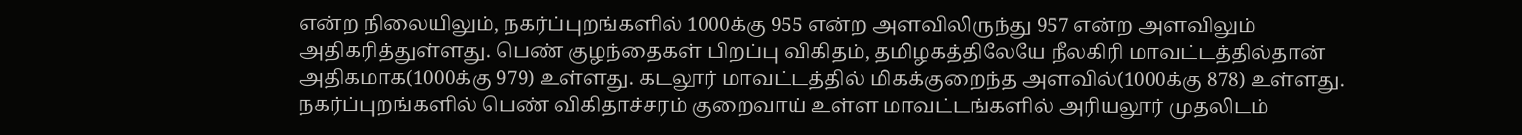என்ற நிலையிலும், நகர்ப்புறங்களில் 1000க்கு 955 என்ற அளவிலிருந்து 957 என்ற அளவிலும் அதிகரித்துள்ளது. பெண் குழந்தைகள் பிறப்பு விகிதம், தமிழகத்திலேயே நீலகிரி மாவட்டத்தில்தான் அதிகமாக(1000க்கு 979) உள்ளது. கடலூர் மாவட்டத்தில் மிகக்குறைந்த அளவில்(1000க்கு 878) உள்ளது. நகர்ப்புறங்களில் பெண் விகிதாச்சரம் குறைவாய் உள்ள மாவட்டங்களில் அரியலூர் முதலிடம்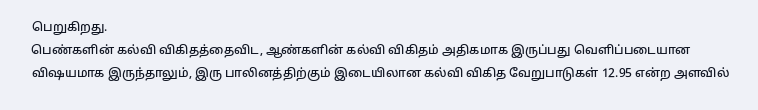பெறுகிறது.
பெண்களின் கல்வி விகிதத்தைவிட, ஆண்களின் கல்வி விகிதம் அதிகமாக இருப்பது வெளிப்படையான விஷயமாக இருந்தாலும், இரு பாலினத்திற்கும் இடையிலான கல்வி விகித வேறுபாடுகள் 12.95 என்ற அளவில்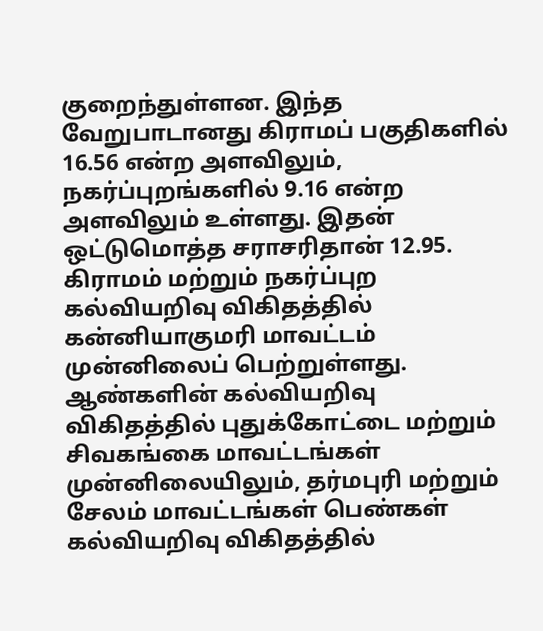குறைந்துள்ளன. இந்த வேறுபாடானது கிராமப் பகுதிகளில் 16.56 என்ற அளவிலும், நகர்ப்புறங்களில் 9.16 என்ற அளவிலும் உள்ளது. இதன் ஒட்டுமொத்த சராசரிதான் 12.95. கிராமம் மற்றும் நகர்ப்புற கல்வியறிவு விகிதத்தில் கன்னியாகுமரி மாவட்டம் முன்னிலைப் பெற்றுள்ளது.
ஆண்களின் கல்வியறிவு விகிதத்தில் புதுக்கோட்டை மற்றும் சிவகங்கை மாவட்டங்கள் முன்னிலையிலும், தர்மபுரி மற்றும் சேலம் மாவட்டங்கள் பெண்கள் கல்வியறிவு விகிதத்தில்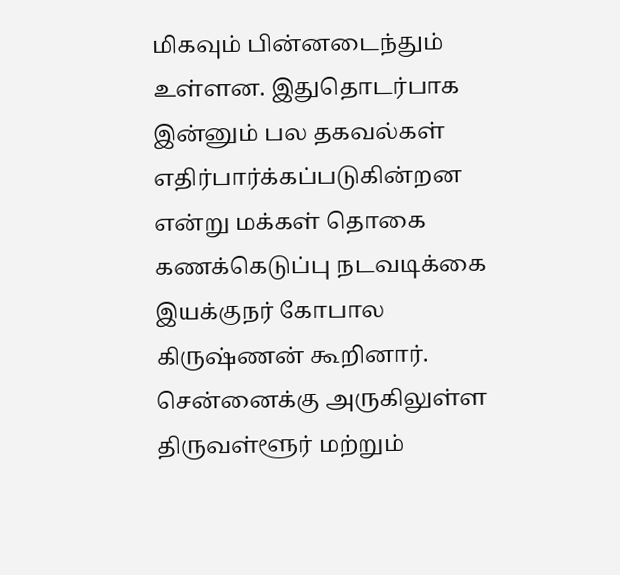மிகவும் பின்னடைந்தும் உள்ளன. இதுதொடர்பாக இன்னும் பல தகவல்கள் எதிர்பார்க்கப்படுகின்றன என்று மக்கள் தொகை கணக்கெடுப்பு நடவடிக்கை இயக்குநர் கோபால கிருஷ்ணன் கூறினார்.
சென்னைக்கு அருகிலுள்ள திருவள்ளூர் மற்றும்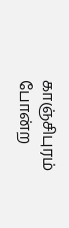காஞ்சிபுரம் போன்ற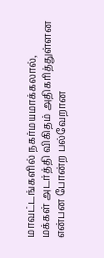மாவட்டங்களில் நகர்மயமாக்கலால், மக்கள் அடர்த்தி விகிதம் அதிகரித்துள்ளன என்பன போன்ற பல்வேறான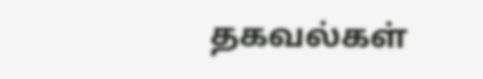தகவல்கள்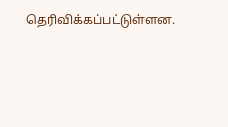தெரிவிக்கப்பட்டுள்ளன.